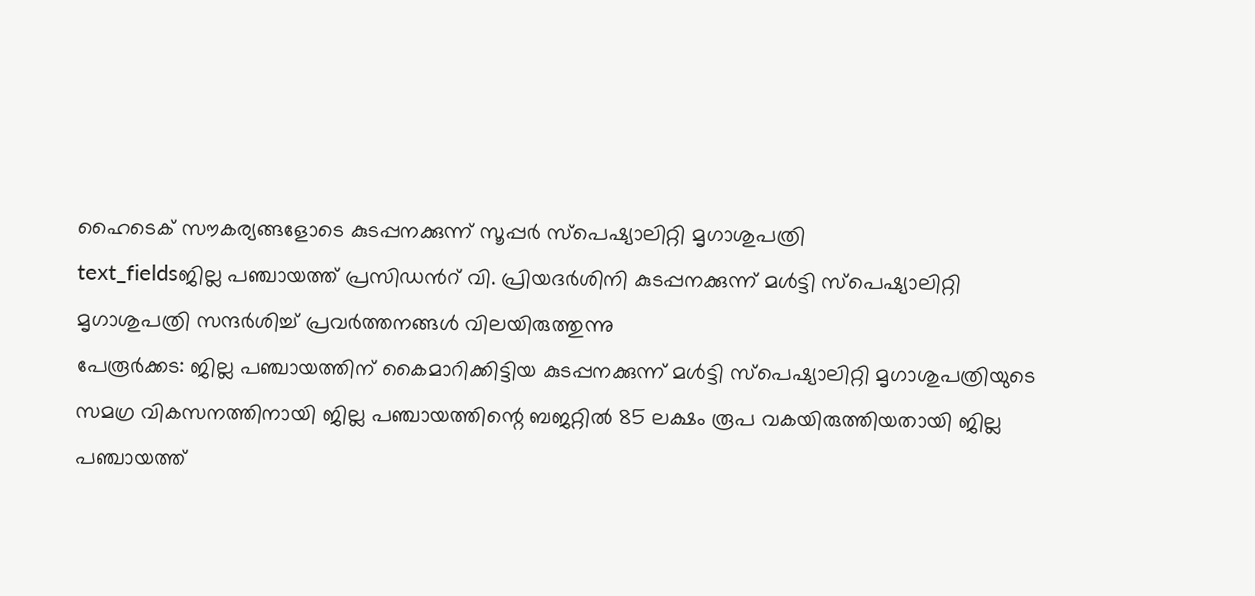ഹൈടെക് സൗകര്യങ്ങളോടെ കുടപ്പനക്കുന്ന് സൂപ്പർ സ്പെഷ്യാലിറ്റി മൃഗാശുപത്രി
text_fieldsജില്ല പഞ്ചായത്ത് പ്രസിഡൻറ് വി. പ്രിയദർശിനി കുടപ്പനക്കുന്ന് മൾട്ടി സ്പെഷ്യാലിറ്റി മൃഗാശുപത്രി സന്ദർശിച്ച് പ്രവർത്തനങ്ങൾ വിലയിരുത്തുന്നു
പേരൂർക്കട: ജില്ല പഞ്ചായത്തിന് കൈമാറിക്കിട്ടിയ കുടപ്പനക്കുന്ന് മൾട്ടി സ്പെഷ്യാലിറ്റി മൃഗാശുപത്രിയുടെ സമഗ്ര വികസനത്തിനായി ജില്ല പഞ്ചായത്തിന്റെ ബജറ്റിൽ 85 ലക്ഷം രൂപ വകയിരുത്തിയതായി ജില്ല പഞ്ചായത്ത്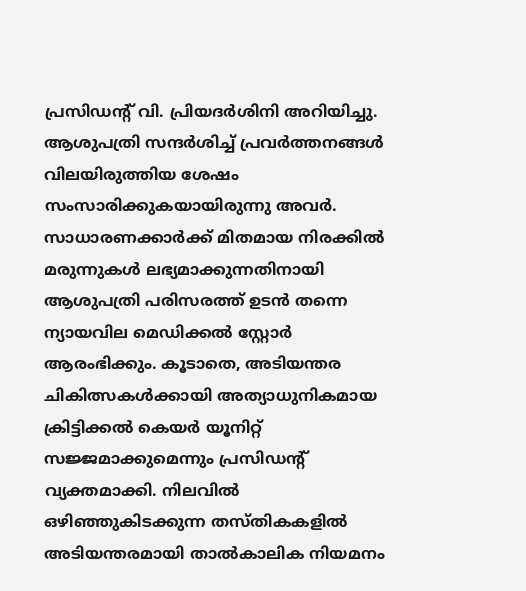പ്രസിഡന്റ് വി. പ്രിയദർശിനി അറിയിച്ചു. ആശുപത്രി സന്ദർശിച്ച് പ്രവർത്തനങ്ങൾ വിലയിരുത്തിയ ശേഷം സംസാരിക്കുകയായിരുന്നു അവർ.
സാധാരണക്കാർക്ക് മിതമായ നിരക്കിൽ മരുന്നുകൾ ലഭ്യമാക്കുന്നതിനായി ആശുപത്രി പരിസരത്ത് ഉടൻ തന്നെ ന്യായവില മെഡിക്കൽ സ്റ്റോർ ആരംഭിക്കും. കൂടാതെ, അടിയന്തര ചികിത്സകൾക്കായി അത്യാധുനികമായ ക്രിട്ടിക്കൽ കെയർ യൂനിറ്റ് സജ്ജമാക്കുമെന്നും പ്രസിഡന്റ് വ്യക്തമാക്കി. നിലവിൽ ഒഴിഞ്ഞുകിടക്കുന്ന തസ്തികകളിൽ അടിയന്തരമായി താൽകാലിക നിയമനം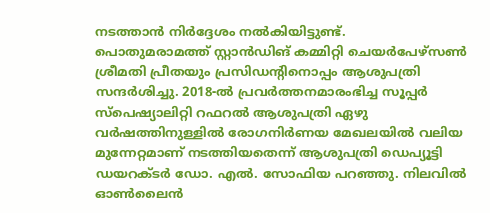നടത്താൻ നിർദ്ദേശം നൽകിയിട്ടുണ്ട്.
പൊതുമരാമത്ത് സ്റ്റാൻഡിങ് കമ്മിറ്റി ചെയർപേഴ്സൺ ശ്രീമതി പ്രീതയും പ്രസിഡന്റിനൊപ്പം ആശുപത്രി സന്ദർശിച്ചു. 2018-ൽ പ്രവർത്തനമാരംഭിച്ച സൂപ്പർ സ്പെഷ്യാലിറ്റി റഫറൽ ആശുപത്രി ഏഴു വർഷത്തിനുള്ളിൽ രോഗനിർണയ മേഖലയിൽ വലിയ മുന്നേറ്റമാണ് നടത്തിയതെന്ന് ആശുപത്രി ഡെപ്യൂട്ടി ഡയറക്ടർ ഡോ. എൽ. സോഫിയ പറഞ്ഞു. നിലവിൽ ഓൺലൈൻ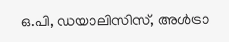ഒ.പി, ഡയാലിസിസ്, അൾട്രാ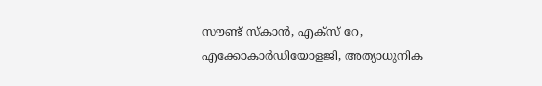സൗണ്ട് സ്കാൻ, എക്സ് റേ, എക്കോകാർഡിയോളജി, അത്യാധുനിക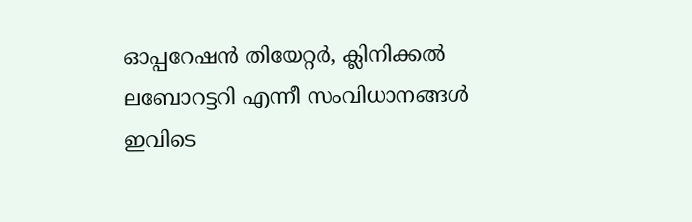ഓപ്പറേഷൻ തിയേറ്റർ, ക്ലിനിക്കൽ ലബോറട്ടറി എന്നീ സംവിധാനങ്ങൾ ഇവിടെ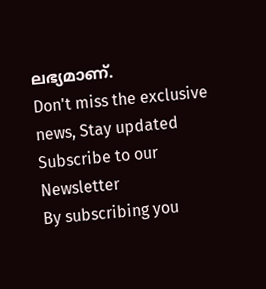ലഭ്യമാണ്.
Don't miss the exclusive news, Stay updated
Subscribe to our Newsletter
By subscribing you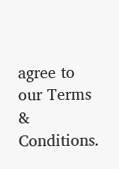agree to our Terms & Conditions.